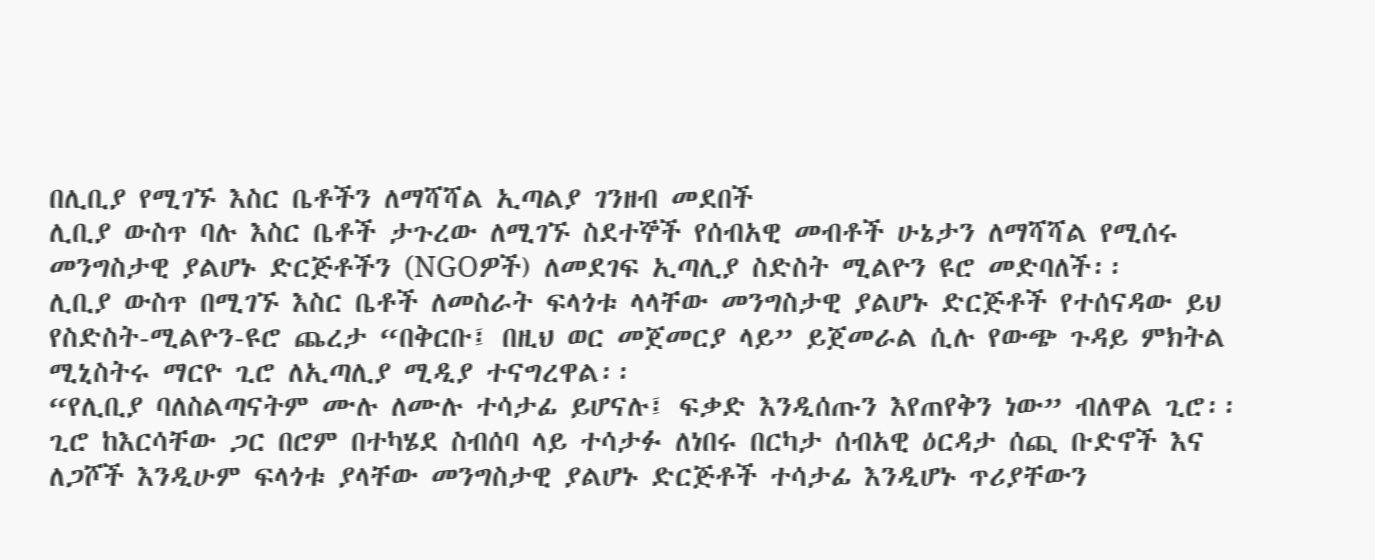በሊቢያ የሚገኙ እስር ቤቶችን ለማሻሻል ኢጣልያ ገንዘብ መደበች
ሊቢያ ውስጥ ባሉ እስር ቤቶች ታጉረው ለሚገኙ ስደተኞች የሰብአዊ መብቶች ሁኔታን ለማሻሻል የሚሰሩ መንግስታዊ ያልሆኑ ድርጅቶችን (NGOዎች) ለመደገፍ ኢጣሊያ ስድስት ሚልዮን ዩሮ መድባለች፡፡
ሊቢያ ውስጥ በሚገኙ እስር ቤቶች ለመስራት ፍላጎቱ ላላቸው መንግስታዊ ያልሆኑ ድርጅቶች የተሰናዳው ይህ የስድስት-ሚልዮን-ዩሮ ጨረታ “በቅርቡ፤ በዚህ ወር መጀመርያ ላይ” ይጀመራል ሲሉ የውጭ ጉዳይ ምክትል ሚኒስትሩ ማርዮ ጊሮ ለኢጣሊያ ሚዲያ ተናግረዋል፡፡
“የሊቢያ ባለስልጣናትም ሙሉ ለሙሉ ተሳታፊ ይሆናሉ፤ ፍቃድ እንዲሰጡን እየጠየቅን ነው” ብለዋል ጊሮ፡፡
ጊሮ ከእርሳቸው ጋር በሮም በተካሄደ ስብሰባ ላይ ተሳታፉ ለነበሩ በርካታ ሰብአዊ ዕርዳታ ሰጪ ቡድኖች እና ለጋሾች እንዲሁም ፍላጎቱ ያላቸው መንግስታዊ ያልሆኑ ድርጅቶች ተሳታፊ እንዲሆኑ ጥሪያቸውን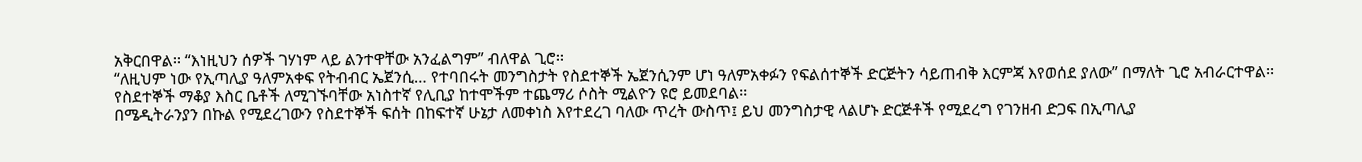አቅርበዋል፡፡ “እነዚህን ሰዎች ገሃነም ላይ ልንተዋቸው አንፈልግም” ብለዋል ጊሮ፡፡
“ለዚህም ነው የኢጣሊያ ዓለምአቀፍ የትብብር ኤጀንሲ… የተባበሩት መንግስታት የስደተኞች ኤጀንሲንም ሆነ ዓለምአቀፉን የፍልሰተኞች ድርጅትን ሳይጠብቅ እርምጃ እየወሰደ ያለው” በማለት ጊሮ አብራርተዋል፡፡
የስደተኞች ማቆያ እስር ቤቶች ለሚገኙባቸው አነስተኛ የሊቢያ ከተሞችም ተጨማሪ ሶስት ሚልዮን ዩሮ ይመደባል፡፡
በሜዲትራንያን በኩል የሚደረገውን የስደተኞች ፍሰት በከፍተኛ ሁኔታ ለመቀነስ እየተደረገ ባለው ጥረት ውስጥ፤ ይህ መንግስታዊ ላልሆኑ ድርጅቶች የሚደረግ የገንዘብ ድጋፍ በኢጣሊያ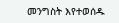መንግስት እየተወሰዱ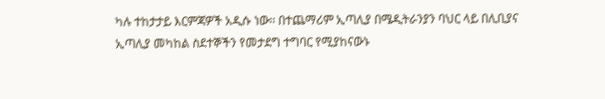ካሉ ተከታታይ እርምጃዎች አዲሱ ነው፡፡ በተጨማሪም ኢጣሊያ በሜዲትራንያን ባህር ላይ በሊቢያና ኢጣሊያ መካከል ስደተኞችን የመታደግ ተግባር የሚያከናውኑ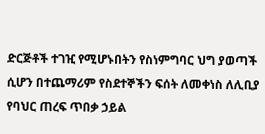ድርጅቶች ተገዢ የሚሆኑበትን የስነምግባር ህግ ያወጣች ሲሆን በተጨማሪም የስደተኞችን ፍሰት ለመቀነስ ለሊቢያ የባህር ጠረፍ ጥበቃ ኃይል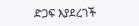ድጋፍ እያደረገች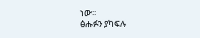ነው፡፡
ፅሑፉን ያካፍሉ